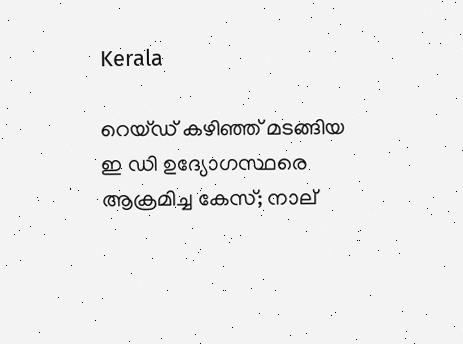Kerala

റെയ്ഡ് കഴിഞ്ഞ് മടങ്ങിയ ഇ ഡി ഉദ്യോഗസ്ഥരെ ആക്രമിച്ച കേസ്; നാല്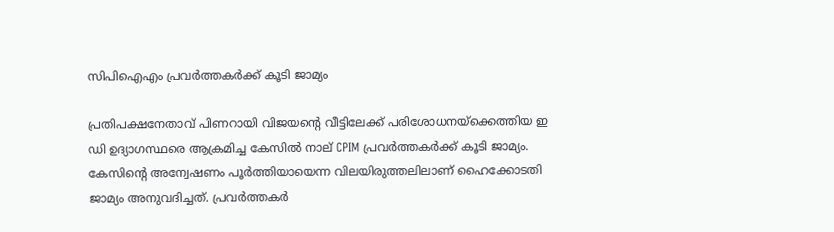സിപിഐഎം പ്രവർത്തകർക്ക് കൂടി ജാമ്യം

പ്രതിപക്ഷനേതാവ് പിണറായി വിജയന്റെ വീട്ടിലേക്ക് പരിശോധനയ്ക്കെത്തിയ ഇ ഡി ഉദ്യാഗസ്ഥരെ ആക്രമിച്ച കേസിൽ നാല് CPIM പ്രവർത്തകർക്ക് കൂടി ജാമ്യം. കേസിന്റെ അന്വേഷണം പൂർത്തിയായെന്ന വിലയിരുത്തലിലാണ് ഹൈക്കോടതി ജാമ്യം അനുവദിച്ചത്. പ്രവർത്തകർ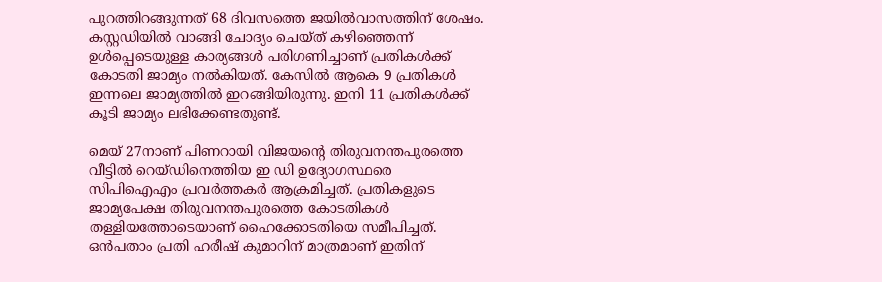പുറത്തിറങ്ങുന്നത് 68 ദിവസത്തെ ജയിൽവാസത്തിന് ശേഷം. കസ്റ്റഡിയില്‍ വാങ്ങി ചോദ്യം ചെയ്ത് കഴിഞ്ഞെന്ന് ഉള്‍പ്പെടെയുള്ള കാര്യങ്ങള്‍ പരിഗണിച്ചാണ് പ്രതികള്‍ക്ക് കോടതി ജാമ്യം നല്‍കിയത്. കേസിൽ ആകെ 9 പ്രതികൾ ഇന്നലെ ജാമ്യത്തിൽ ഇറങ്ങിയിരുന്നു. ഇനി 11 പ്രതികൾക്ക് കൂടി ജാമ്യം ലഭിക്കേണ്ടതുണ്ട്.

മെയ് 27നാണ് പിണറായി വിജയന്റെ തിരുവനന്തപുരത്തെ വീട്ടില്‍ റെയ്ഡിനെത്തിയ ഇ ഡി ഉദ്യോഗസ്ഥരെ സിപിഐഎം പ്രവര്‍ത്തകര്‍ ആക്രമിച്ചത്. പ്രതികളുടെ ജാമ്യപേക്ഷ തിരുവനന്തപുരത്തെ കോടതികള്‍ തള്ളിയത്തോടെയാണ് ഹൈക്കോടതിയെ സമീപിച്ചത്. ഒന്‍പതാം പ്രതി ഹരീഷ് കുമാറിന് മാത്രമാണ് ഇതിന്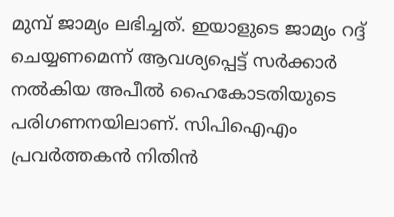മുമ്പ് ജാമ്യം ലഭിച്ചത്. ഇയാളുടെ ജാമ്യം റദ്ദ് ചെയ്യണമെന്ന് ആവശ്യപ്പെട്ട് സര്‍ക്കാര്‍ നല്‍കിയ അപീല്‍ ഹൈകോടതിയുടെ പരിഗണനയിലാണ്. സിപിഐഎം പ്രവര്‍ത്തകന്‍ നിതിന്‍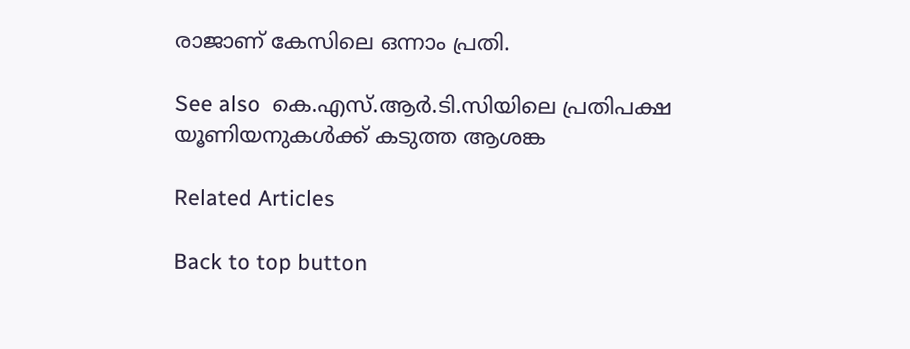രാജാണ് കേസിലെ ഒന്നാം പ്രതി.

See also  കെ.എസ്.ആർ.ടി.സിയിലെ പ്രതിപക്ഷ യൂണിയനുകൾക്ക് കടുത്ത ആശങ്ക

Related Articles

Back to top button